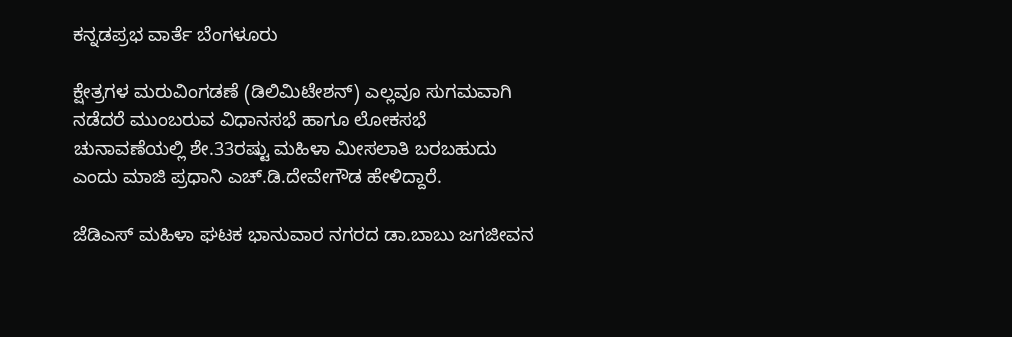ಕನ್ನಡಪ್ರಭ ವಾರ್ತೆ ಬೆಂಗಳೂರು

ಕ್ಷೇತ್ರಗಳ ಮರುವಿಂಗಡಣೆ (ಡಿಲಿಮಿಟೇಶನ್‌) ಎಲ್ಲವೂ ಸುಗಮವಾಗಿ ನಡೆದರೆ ಮುಂಬರುವ ವಿಧಾನಸಭೆ ಹಾಗೂ ಲೋಕಸಭೆ ಚುನಾವಣೆಯಲ್ಲಿ ಶೇ.33ರಷ್ಟು ಮಹಿಳಾ ಮೀಸಲಾತಿ ಬರಬಹುದು ಎಂದು ಮಾಜಿ ಪ್ರಧಾನಿ ಎಚ್‌.ಡಿ.ದೇವೇಗೌಡ ಹೇಳಿದ್ದಾರೆ.

ಜೆಡಿಎಸ್‌ ಮಹಿಳಾ ಘಟಕ ಭಾನುವಾರ ನಗರದ ಡಾ.ಬಾಬು ಜಗಜೀವನ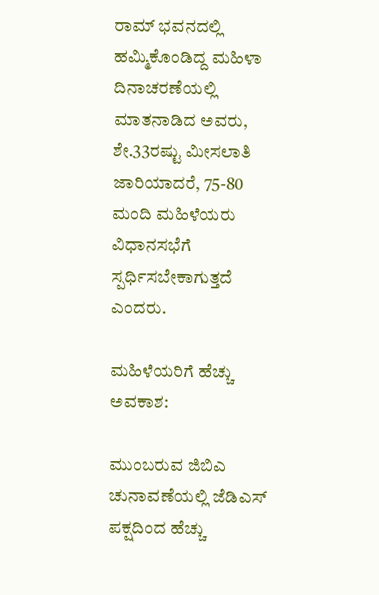ರಾಮ್‌ ಭವನದಲ್ಲಿ ಹಮ್ಮಿಕೊಂಡಿದ್ದ ಮಹಿಳಾ ದಿನಾಚರಣೆಯಲ್ಲಿ ಮಾತನಾಡಿದ ಅವರು, ಶೇ.33ರಷ್ಟು ಮೀಸಲಾತಿ ಜಾರಿಯಾದರೆ, 75-80 ಮಂದಿ ಮಹಿಳೆಯರು ವಿಧಾನಸಭೆಗೆ ಸ್ಪರ್ಧಿಸಬೇಕಾಗುತ್ತದೆ ಎಂದರು.

ಮಹಿಳೆಯರಿಗೆ ಹೆಚ್ಚು ಅವಕಾಶ:

ಮುಂಬರುವ ಜಿಬಿಎ ಚುನಾವಣೆಯಲ್ಲಿ ಜೆಡಿಎಸ್ ಪಕ್ಷದಿಂದ ಹೆಚ್ಚು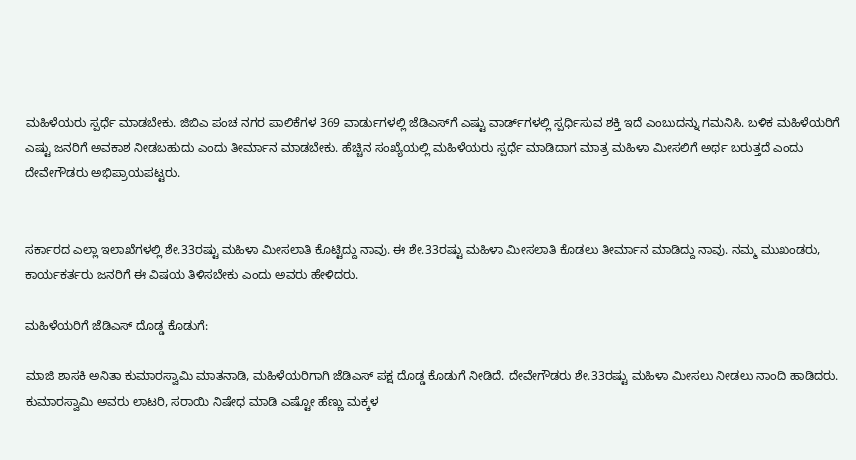ಮಹಿಳೆಯರು ಸ್ಪರ್ಧೆ ಮಾಡಬೇಕು. ಜಿಬಿಎ ಪಂಚ ನಗರ ಪಾಲಿಕೆಗಳ 369 ವಾರ್ಡುಗಳಲ್ಲಿ ಜೆಡಿಎಸ್‌ಗೆ ಎಷ್ಟು ವಾರ್ಡ್‌ಗಳಲ್ಲಿ ಸ್ಪರ್ಧಿಸುವ ಶಕ್ತಿ ಇದೆ ಎಂಬುದನ್ನು ಗಮನಿಸಿ. ಬಳಿಕ ಮಹಿಳೆಯರಿಗೆ ಎಷ್ಟು ಜನರಿಗೆ ಅವಕಾಶ ನೀಡಬಹುದು ಎಂದು ತೀರ್ಮಾನ ಮಾಡಬೇಕು. ಹೆಚ್ಚಿನ ಸಂಖ್ಯೆಯಲ್ಲಿ ಮಹಿಳೆಯರು ಸ್ಪರ್ಧೆ ಮಾಡಿದಾಗ ಮಾತ್ರ ಮಹಿಳಾ ಮೀಸಲಿಗೆ ಅರ್ಥ ಬರುತ್ತದೆ ಎಂದು ದೇವೇಗೌಡರು ಅಭಿಪ್ರಾಯಪಟ್ಟರು.


ಸರ್ಕಾರದ ಎಲ್ಲಾ ಇಲಾಖೆಗಳಲ್ಲಿ ಶೇ.33ರಷ್ಟು ಮಹಿಳಾ‌ ಮೀಸಲಾತಿ ಕೊಟ್ಟಿದ್ದು ನಾವು. ಈ ಶೇ.33ರಷ್ಟು ಮಹಿಳಾ ಮೀಸಲಾತಿ ಕೊಡಲು ತೀರ್ಮಾನ ಮಾಡಿದ್ದು ನಾವು. ನಮ್ಮ ಮುಖಂಡರು, ಕಾರ್ಯಕರ್ತರು ಜನರಿಗೆ ಈ ವಿಷಯ ತಿಳಿಸಬೇಕು ಎಂದು ಅವರು ಹೇಳಿದರು.

ಮಹಿಳೆಯರಿಗೆ ಜೆಡಿಎಸ್‌ ದೊಡ್ಡ ಕೊಡುಗೆ:

ಮಾಜಿ ಶಾಸಕಿ ಅನಿತಾ ಕುಮಾರಸ್ವಾಮಿ ಮಾತನಾಡಿ, ಮಹಿಳೆಯರಿಗಾಗಿ ಜೆಡಿಎಸ್ ಪಕ್ಷ ದೊಡ್ಡ ಕೊಡುಗೆ ನೀಡಿದೆ. ದೇವೇಗೌಡರು ಶೇ.33ರಷ್ಟು ಮಹಿಳಾ ಮೀಸಲು ನೀಡಲು ನಾಂದಿ ಹಾಡಿದರು. ಕುಮಾರಸ್ವಾಮಿ ಅವರು ಲಾಟರಿ, ಸರಾಯಿ ನಿಷೇಧ ಮಾಡಿ ಎಷ್ಟೋ ಹೆಣ್ಣು ಮಕ್ಕಳ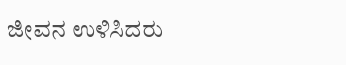ಜೀವನ ಉಳಿಸಿದರು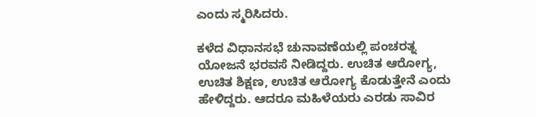ಎಂದು ಸ್ಮರಿಸಿದರು.

ಕಳೆದ ವಿಧಾನಸಭೆ ಚುನಾವಣೆಯಲ್ಲಿ ಪಂಚರತ್ನ ಯೋಜನೆ ಭರವಸೆ ನೀಡಿದ್ದರು. ಉಚಿತ ಆರೋಗ್ಯ, ಉಚಿತ ಶಿಕ್ಷಣ, ಉಚಿತ ಆರೋಗ್ಯ ಕೊಡುತ್ತೇನೆ ಎಂದು ಹೇಳಿದ್ದರು. ಆದರೂ ಮಹಿಳೆಯರು ಎರಡು ಸಾವಿರ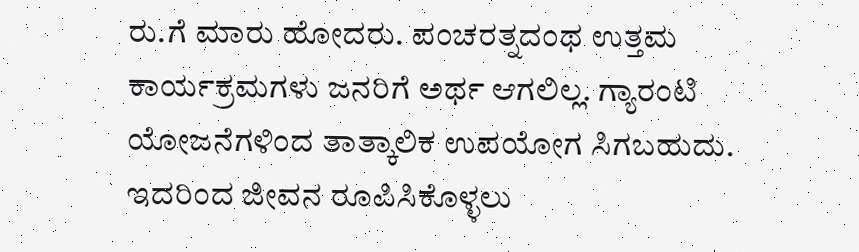ರು.ಗೆ ಮಾರು ಹೋದರು. ಪಂಚರತ್ನದಂಥ ಉತ್ತಮ ಕಾರ್ಯಕ್ರಮಗಳು ಜನರಿಗೆ ಅರ್ಥ ಆಗಲಿಲ್ಲ. ಗ್ಯಾರಂಟಿ ಯೋಜನೆಗಳಿಂದ ತಾತ್ಕಾಲಿಕ ಉಪಯೋಗ ಸಿಗಬಹುದು. ಇದರಿಂದ ಜೀವನ ರೂಪಿಸಿಕೊಳ್ಳಲು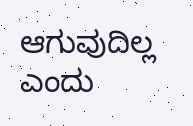ಆಗುವುದಿಲ್ಲ ಎಂದು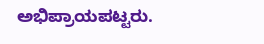ಅಭಿಪ್ರಾಯಪಟ್ಟರು.